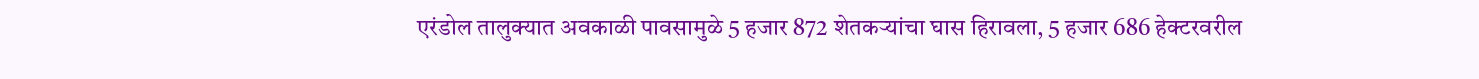एरंडोल तालुक्यात अवकाळी पावसामुळे 5 हजार 872 शेतकऱ्यांचा घास हिरावला, 5 हजार 686 हेक्टरवरील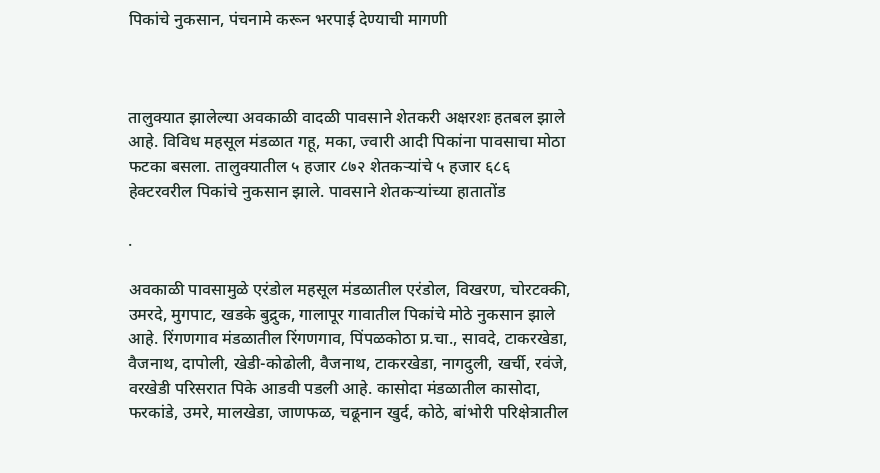पिकांचे नुकसान, पंचनामे करून भरपाई देण्याची मागणी



तालुक्यात झालेल्या अवकाळी वादळी पावसाने शेतकरी अक्षरशः हतबल झाले आहे. विविध महसूल मंडळात गहू, मका, ज्वारी आदी पिकांना पावसाचा मोठा फटका बसला. तालुक्यातील ५ हजार ८७२ शेतकऱ्यांचे ५ हजार ६८६ हेक्टरवरील पिकांचे नुकसान झाले. पावसाने शेतकऱ्यांच्या हातातोंड

.

अवकाळी पावसामुळे एरंडोल महसूल मंडळातील एरंडोल, विखरण, चोरटक्की, उमरदे, मुगपाट, खडके बुद्रुक, गालापूर गावातील पिकांचे मोठे नुकसान झाले आहे. रिंगणगाव मंडळातील रिंगणगाव, पिंपळकोठा प्र.चा., सावदे, टाकरखेडा, वैजनाथ, दापोली, खेडी-कोढोली, वैजनाथ, टाकरखेडा, नागदुली, खर्ची, रवंजे, वरखेडी परिसरात पिके आडवी पडली आहे. कासोदा मंडळातील कासोदा, फरकांडे, उमरे, मालखेडा, जाणफळ, चढूनान खुर्द, कोठे, बांभोरी परिक्षेत्रातील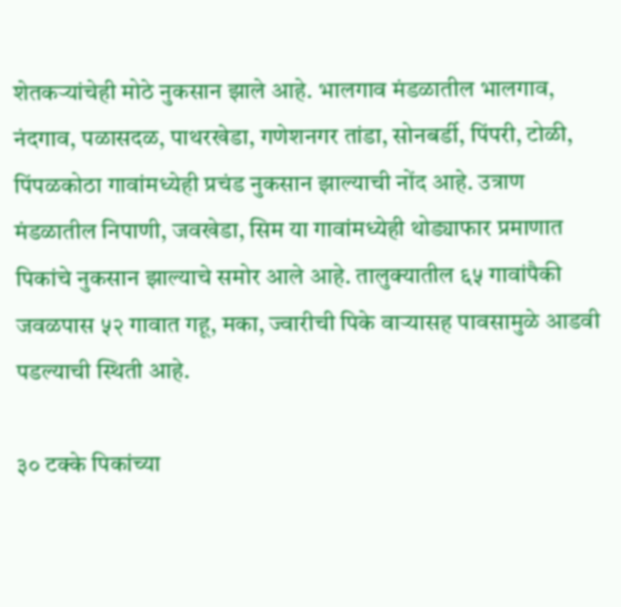शेतकऱ्यांचेही मोठे नुकसान झाले आहे. भालगाव मंडळातील भालगाव, नंदगाव, पळासदळ, पाथरखेडा, गणेशनगर तांडा, सोनबर्डी, पिंपरी, टोळी, पिंपळकोठा गावांमध्येही प्रचंड नुकसान झाल्याची नोंद आहे. उत्राण मंडळातील निपाणी, जवखेडा, सिम या गावांमध्येही थोड्याफार प्रमाणात पिकांचे नुकसान झाल्याचे समोर आले आहे. तालुक्यातील ६५ गावांपैकी जवळपास ५२ गावात गहू, मका, ज्वारीची पिके वाऱ्यासह पावसामुळे आडवी पडल्याची स्थिती आहे.

३० टक्के पिकांच्या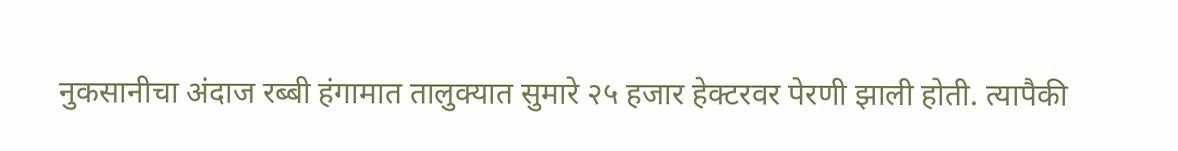नुकसानीचा अंदाज रब्बी हंगामात तालुक्यात सुमारे २५ हजार हेक्टरवर पेरणी झाली होती. त्यापैकी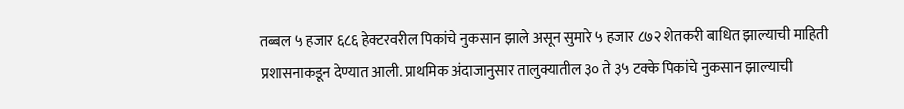तब्बल ५ हजार ६८६ हेक्टरवरील पिकांचे नुकसान झाले असून सुमारे ५ हजार ८७२ शेतकरी बाधित झाल्याची माहिती प्रशासनाकडून देण्यात आली. प्राथमिक अंदाजानुसार तालुक्यातील ३० ते ३५ टक्के पिकांचे नुकसान झाल्याची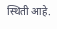स्थिती आहे.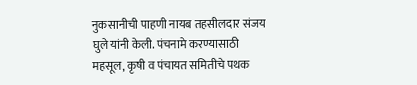नुकसानीची पाहणी नायब तहसीलदार संजय घुले यांनी केली. पंचनामे करण्यासाठी महसूल, कृषी व पंचायत समितीचे पथक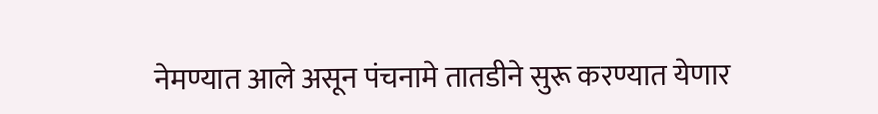नेमण्यात आले असून पंचनामे तातडीने सुरू करण्यात येणार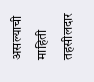असल्याची माहिती तहसीलदार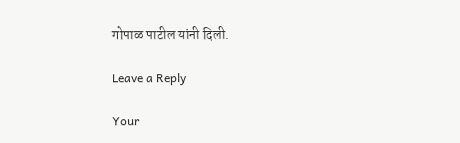गोपाळ पाटील यांनी दिली.

Leave a Reply

Your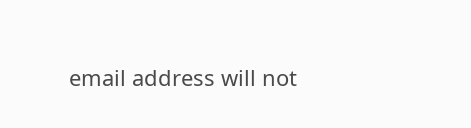email address will not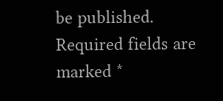be published. Required fields are marked *